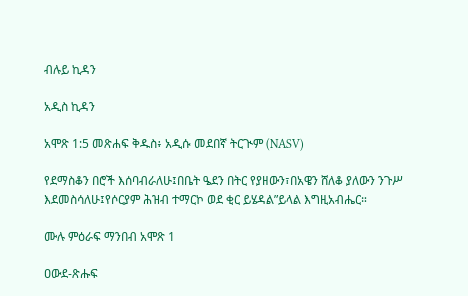ብሉይ ኪዳን

አዲስ ኪዳን

አሞጽ 1:5 መጽሐፍ ቅዱስ፥ አዲሱ መደበኛ ትርጒም (NASV)

የደማስቆን በሮች እሰባብራለሁ፤በቤት ዔደን በትር የያዘውን፣በአዌን ሸለቆ ያለውን ንጉሥ እደመስሳለሁ፤የሶርያም ሕዝብ ተማርኮ ወደ ቂር ይሄዳል”ይላል እግዚአብሔር።

ሙሉ ምዕራፍ ማንበብ አሞጽ 1

ዐውደ-ጽሑፍ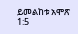ይመልከቱ አሞጽ 1:5